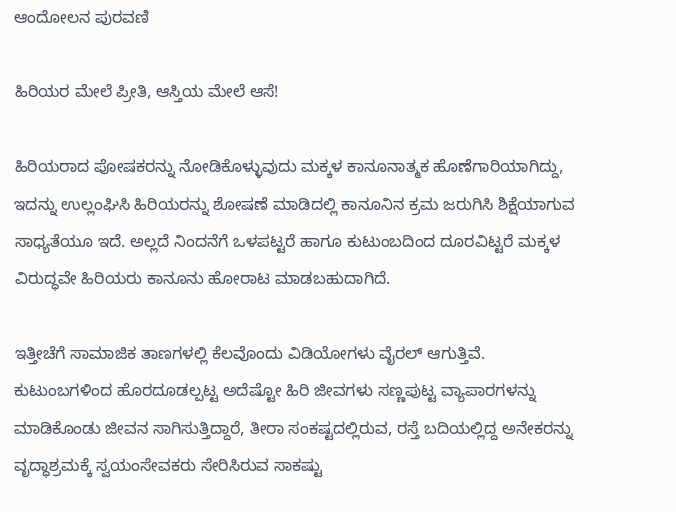ಆಂದೋಲನ ಪುರವಣಿ

ಹಿರಿಯರ ಮೇಲೆ ಪ್ರೀತಿ, ಆಸ್ತಿಯ ಮೇಲೆ ಆಸೆ!

ಹಿರಿಯರಾದ ಪೋಷಕರನ್ನು ನೋಡಿಕೊಳ್ಳುವುದು ಮಕ್ಕಳ ಕಾನೂನಾತ್ಮಕ ಹೊಣೆಗಾರಿಯಾಗಿದ್ದು, ಇದನ್ನು ಉಲ್ಲಂಘಿಸಿ ಹಿರಿಯರನ್ನು ಶೋಷಣೆ ಮಾಡಿದಲ್ಲಿ ಕಾನೂನಿನ ಕ್ರಮ ಜರುಗಿಸಿ ಶಿಕ್ಷೆಯಾಗುವ ಸಾಧ್ಯತೆಯೂ ಇದೆ. ಅಲ್ಲದೆ ನಿಂದನೆಗೆ ಒಳಪಟ್ಟರೆ ಹಾಗೂ ಕುಟುಂಬದಿಂದ ದೂರವಿಟ್ಟರೆ ಮಕ್ಕಳ ವಿರುದ್ಧವೇ ಹಿರಿಯರು ಕಾನೂನು ಹೋರಾಟ ಮಾಡಬಹುದಾಗಿದೆ.

ಇತ್ತೀಚೆಗೆ ಸಾಮಾಜಿಕ ತಾಣಗಳಲ್ಲಿ ಕೆಲವೊಂದು ವಿಡಿಯೋಗಳು ವೈರಲ್ ಆಗುತ್ತಿವೆ. ಕುಟುಂಬಗಳಿಂದ ಹೊರದೂಡಲ್ಪಟ್ಟ ಅದೆಷ್ಟೋ ಹಿರಿ ಜೀವಗಳು ಸಣ್ಣಪುಟ್ಟ ವ್ಯಾಪಾರಗಳನ್ನು ಮಾಡಿಕೊಂಡು ಜೀವನ ಸಾಗಿಸುತ್ತಿದ್ದಾರೆ, ತೀರಾ ಸಂಕಷ್ಟದಲ್ಲಿರುವ, ರಸ್ತೆ ಬದಿಯಲ್ಲಿದ್ದ ಅನೇಕರನ್ನು ವೃದ್ಧಾಶ್ರಮಕ್ಕೆ ಸ್ವಯಂಸೇವಕರು ಸೇರಿಸಿರುವ ಸಾಕಷ್ಟು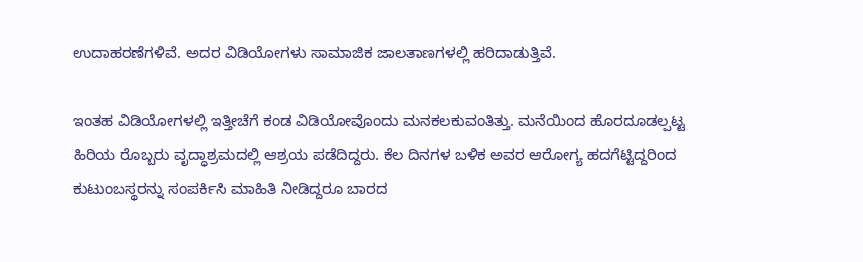ಉದಾಹರಣೆಗಳಿವೆ. ಅದರ ವಿಡಿಯೋಗಳು ಸಾಮಾಜಿಕ ಜಾಲತಾಣಗಳಲ್ಲಿ ಹರಿದಾಡುತ್ತಿವೆ.

ಇಂತಹ ವಿಡಿಯೋಗಳಲ್ಲಿ ಇತ್ತೀಚೆಗೆ ಕಂಡ ವಿಡಿಯೋವೊಂದು ಮನಕಲಕುವಂತಿತ್ತು. ಮನೆಯಿಂದ ಹೊರದೂಡಲ್ಪಟ್ಟ ಹಿರಿಯ ರೊಬ್ಬರು ವೃದ್ಧಾಶ್ರಮದಲ್ಲಿ ಆಶ್ರಯ ಪಡೆದಿದ್ದರು. ಕೆಲ ದಿನಗಳ ಬಳಿಕ ಅವರ ಆರೋಗ್ಯ ಹದಗೆಟ್ಟಿದ್ದರಿಂದ ಕುಟುಂಬಸ್ಥರನ್ನು ಸಂಪರ್ಕಿಸಿ ಮಾಹಿತಿ ನೀಡಿದ್ದರೂ ಬಾರದ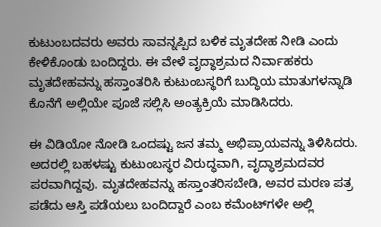ಕುಟುಂಬದವರು ಅವರು ಸಾವನ್ನಪ್ಪಿದ ಬಳಿಕ ಮೃತದೇಹ ನೀಡಿ ಎಂದು ಕೇಳಿಕೊಂಡು ಬಂದಿದ್ದರು. ಈ ವೇಳೆ ವೃದ್ಧಾಶ್ರಮದ ನಿರ್ವಾಹಕರು ಮೃತದೇಹವನ್ನು ಹಸ್ತಾಂತರಿಸಿ ಕುಟುಂಬಸ್ಥರಿಗೆ ಬುದ್ಧಿಯ ಮಾತುಗಳನ್ನಾಡಿ ಕೊನೆಗೆ ಅಲ್ಲಿಯೇ ಪೂಜೆ ಸಲ್ಲಿಸಿ ಅಂತ್ಯಕ್ರಿಯೆ ಮಾಡಿಸಿದರು.

ಈ ವಿಡಿಯೋ ನೋಡಿ ಒಂದಷ್ಟು ಜನ ತಮ್ಮ ಅಭಿಪ್ರಾಯವನ್ನು ತಿಳಿಸಿದರು. ಅದರಲ್ಲಿ ಬಹಳಷ್ಟು ಕುಟುಂಬಸ್ಥರ ವಿರುದ್ಧವಾಗಿ, ವೃದ್ಧಾಶ್ರಮದವರ ಪರವಾಗಿದ್ದವು. ಮೃತದೇಹವನ್ನು ಹಸ್ತಾಂತರಿಸಬೇಡಿ, ಅವರ ಮರಣ ಪತ್ರ ಪಡೆದು ಆಸ್ತಿ ಪಡೆಯಲು ಬಂದಿದ್ದಾರೆ ಎಂಬ ಕಮೆಂಟ್‌ಗಳೇ ಅಲ್ಲಿ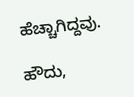ಹೆಚ್ಚಾಗಿದ್ದವು.

ಹೌದು,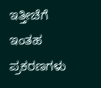ಇತ್ತೀಚೆಗೆ ಇಂತಹ ಪ್ರಕರಣಗಳು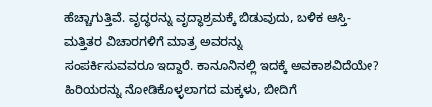ಹೆಚ್ಚಾಗುತ್ತಿವೆ. ವೃದ್ಧರನ್ನು ವೃದ್ಧಾಶ್ರಮಕ್ಕೆ ಬಿಡುವುದು, ಬಳಿಕ ಆಸ್ತಿ-ಮತ್ತಿತರ ವಿಚಾರಗಳಿಗೆ ಮಾತ್ರ ಅವರನ್ನು
ಸಂಪರ್ಕಿಸುವವರೂ ಇದ್ದಾರೆ. ಕಾನೂನಿನಲ್ಲಿ ಇದಕ್ಕೆ ಅವಕಾಶವಿದೆಯೇ? ಹಿರಿಯರನ್ನು ನೋಡಿಕೊಳ್ಳಲಾಗದ ಮಕ್ಕಳು, ಬೀದಿಗೆ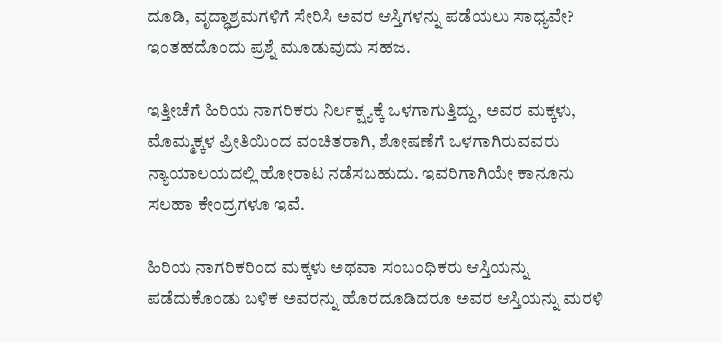ದೂಡಿ, ವೃದ್ಧಾಶ್ರಮಗಳಿಗೆ ಸೇರಿಸಿ ಅವರ ಆಸ್ತಿಗಳನ್ನು ಪಡೆಯಲು ಸಾಧ್ಯವೇ? ಇಂತಹದೊಂದು ಪ್ರಶ್ನೆ ಮೂಡುವುದು ಸಹಜ.

ಇತ್ತೀಚೆಗೆ ಹಿರಿಯ ನಾಗರಿಕರು ನಿರ್ಲಕ್ಷ್ಯಕ್ಕೆ ಒಳಗಾಗುತ್ತಿದ್ದು, ಅವರ ಮಕ್ಕಳು, ಮೊಮ್ಮಕ್ಕಳ ಪ್ರೀತಿಯಿಂದ ವಂಚಿತರಾಗಿ, ಶೋಷಣೆಗೆ ಒಳಗಾಗಿರುವವರು ನ್ಯಾಯಾಲಯದಲ್ಲಿ ಹೋರಾಟ ನಡೆಸಬಹುದು. ಇವರಿಗಾಗಿಯೇ ಕಾನೂನು ಸಲಹಾ ಕೇಂದ್ರಗಳೂ ಇವೆ.

ಹಿರಿಯ ನಾಗರಿಕರಿಂದ ಮಕ್ಕಳು ಅಥವಾ ಸಂಬಂಧಿಕರು ಆಸ್ತಿಯನ್ನು ಪಡೆದುಕೊಂಡು ಬಳಿಕ ಅವರನ್ನು ಹೊರದೂಡಿದರೂ ಅವರ ಆಸ್ತಿಯನ್ನು ಮರಳಿ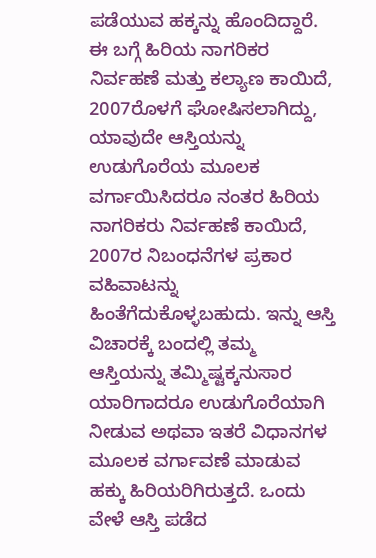ಪಡೆಯುವ ಹಕ್ಕನ್ನು ಹೊಂದಿದ್ದಾರೆ. ಈ ಬಗ್ಗೆ ಹಿರಿಯ ನಾಗರಿಕರ ನಿರ್ವಹಣೆ ಮತ್ತು ಕಲ್ಯಾಣ ಕಾಯಿದೆ, 2007ರೊಳಗೆ ಘೋಷಿಸಲಾಗಿದ್ದು, ಯಾವುದೇ ಆಸ್ತಿಯನ್ನು ಉಡುಗೊರೆಯ ಮೂಲಕ ವರ್ಗಾಯಿಸಿದರೂ ನಂತರ ಹಿರಿಯ ನಾಗರಿಕರು ನಿರ್ವಹಣೆ ಕಾಯಿದೆ, 2007ರ ನಿಬಂಧನೆಗಳ ಪ್ರಕಾರ ವಹಿವಾಟನ್ನು ಹಿಂತೆಗೆದುಕೊಳ್ಳಬಹುದು. ಇನ್ನು ಆಸ್ತಿ ವಿಚಾರಕ್ಕೆ ಬಂದಲ್ಲಿ ತಮ್ಮ ಆಸ್ತಿಯನ್ನು ತಮ್ಮಿಷ್ಟಕ್ಕನುಸಾರ ಯಾರಿಗಾದರೂ ಉಡುಗೊರೆಯಾಗಿ ನೀಡುವ ಅಥವಾ ಇತರೆ ವಿಧಾನಗಳ ಮೂಲಕ ವರ್ಗಾವಣೆ ಮಾಡುವ ಹಕ್ಕು ಹಿರಿಯರಿಗಿರುತ್ತದೆ. ಒಂದು ವೇಳೆ ಆಸ್ತಿ ಪಡೆದ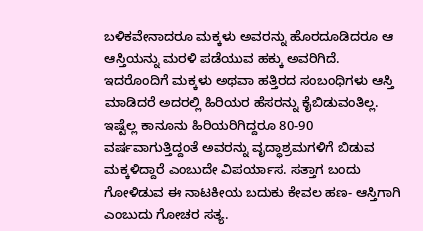ಬಳಿಕವೇನಾದರೂ ಮಕ್ಕಳು ಅವರನ್ನು ಹೊರದೂಡಿದರೂ ಆ ಆಸ್ತಿಯನ್ನು ಮರಳಿ ಪಡೆಯುವ ಹಕ್ಕು ಅವರಿಗಿದೆ. ಇದರೊಂದಿಗೆ ಮಕ್ಕಳು ಅಥವಾ ಹತ್ತಿರದ ಸಂಬಂಧಿಗಳು ಆಸ್ತಿ ಮಾಡಿದರೆ ಅದರಲ್ಲಿ ಹಿರಿಯರ ಹೆಸರನ್ನು ಕೈಬಿಡುವಂತಿಲ್ಲ. ಇಷ್ಟೆಲ್ಲ ಕಾನೂನು ಹಿರಿಯರಿಗಿದ್ದರೂ 80-90 ವರ್ಷವಾಗುತ್ತಿದ್ದಂತೆ ಅವರನ್ನು ವೃದ್ಧಾಶ್ರಮಗಳಿಗೆ ಬಿಡುವ ಮಕ್ಕಳಿದ್ದಾರೆ ಎಂಬುದೇ ವಿಪರ್ಯಾಸ. ಸತ್ತಾಗ ಬಂದು ಗೋಳಿಡುವ ಈ ನಾಟಕೀಯ ಬದುಕು ಕೇವಲ ಹಣ- ಆಸ್ತಿಗಾಗಿ ಎಂಬುದು ಗೋಚರ ಸತ್ಯ.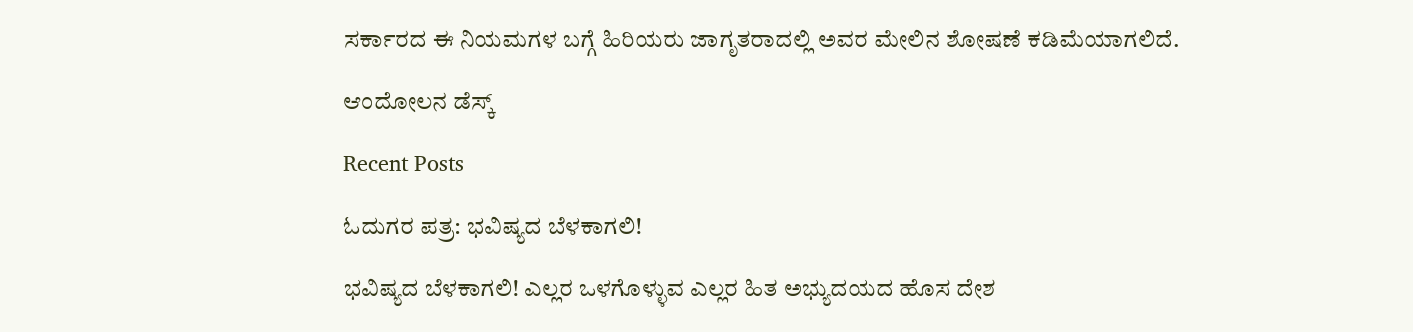ಸರ್ಕಾರದ ಈ ನಿಯಮಗಳ ಬಗ್ಗೆ ಹಿರಿಯರು ಜಾಗೃತರಾದಲ್ಲಿ ಅವರ ಮೇಲಿನ ಶೋಷಣೆ ಕಡಿಮೆಯಾಗಲಿದೆ.

ಆಂದೋಲನ ಡೆಸ್ಕ್

Recent Posts

ಓದುಗರ ಪತ್ರ: ಭವಿಷ್ಯದ ಬೆಳಕಾಗಲಿ!

ಭವಿಷ್ಯದ ಬೆಳಕಾಗಲಿ! ಎಲ್ಲರ ಒಳಗೊಳ್ಳುವ ಎಲ್ಲರ ಹಿತ ಅಭ್ಯುದಯದ ಹೊಸ ದೇಶ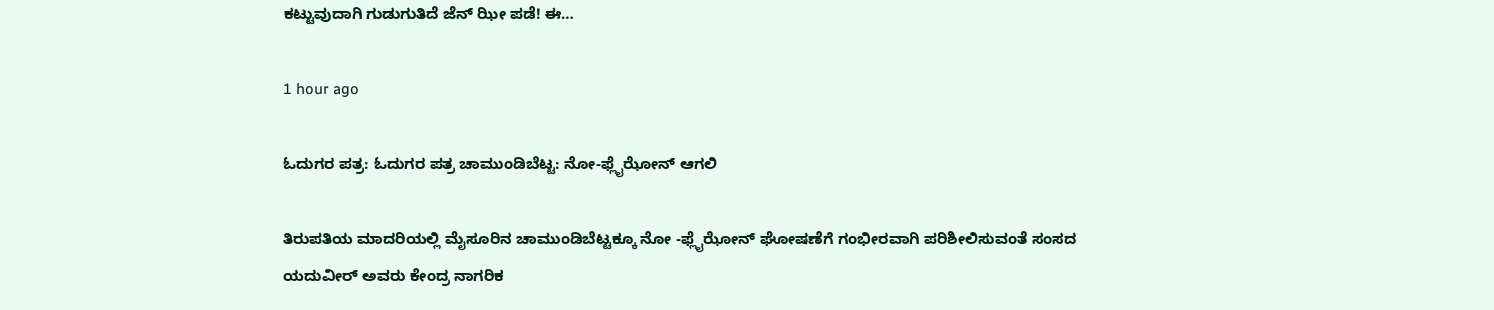ಕಟ್ಟುವುದಾಗಿ ಗುಡುಗುತಿದೆ ಜೆನ್ ಝೀ ಪಡೆ! ಈ…

1 hour ago

ಓದುಗರ ಪತ್ರ: ಓದುಗರ ಪತ್ರ ಚಾಮುಂಡಿಬೆಟ್ಟ: ನೋ-ಫ್ಲೈಝೋನ್ ಆಗಲಿ

ತಿರುಪತಿಯ ಮಾದರಿಯಲ್ಲಿ ಮೈಸೂರಿನ ಚಾಮುಂಡಿಬೆಟ್ಟಕ್ಕೂ ನೋ -ಫ್ಲೈಝೋನ್ ಘೋಷಣೆಗೆ ಗಂಭೀರವಾಗಿ ಪರಿಶೀಲಿಸುವಂತೆ ಸಂಸದ ಯದುವೀರ್ ಅವರು ಕೇಂದ್ರ ನಾಗರಿಕ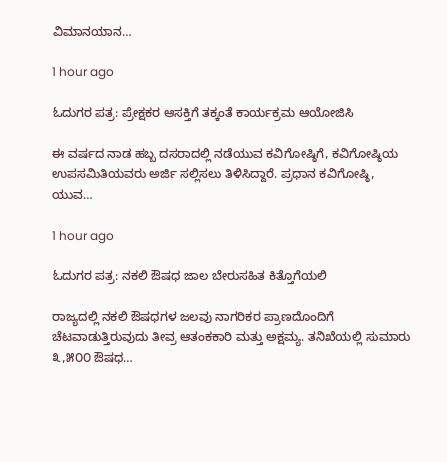ವಿಮಾನಯಾನ…

1 hour ago

ಓದುಗರ ಪತ್ರ: ಪ್ರೇಕ್ಷಕರ ಆಸಕ್ತಿಗೆ ತಕ್ಕಂತೆ ಕಾರ್ಯಕ್ರಮ ಆಯೋಜಿಸಿ

ಈ ವರ್ಷದ ನಾಡ ಹಬ್ಬ ದಸರಾದಲ್ಲಿ ನಡೆಯುವ ಕವಿಗೋಷ್ಠಿಗೆ, ಕವಿಗೋಷ್ಠಿಯ ಉಪಸಮಿತಿಯವರು ಅರ್ಜಿ ಸಲ್ಲಿಸಲು ತಿಳಿಸಿದ್ದಾರೆ. ಪ್ರಧಾನ ಕವಿಗೋಷ್ಠಿ, ಯುವ…

1 hour ago

ಓದುಗರ ಪತ್ರ: ನಕಲಿ ಔಷಧ ಜಾಲ ಬೇರುಸಹಿತ ಕಿತ್ತೊಗೆಯಲಿ

ರಾಜ್ಯದಲ್ಲಿ ನಕಲಿ ಔಷಧಗಳ ಜಲವು ನಾಗರಿಕರ ಪ್ರಾಣದೊಂದಿಗೆ ಚೆಟವಾಡುತ್ತಿರುವುದು ತೀವ್ರ ಆತಂಕಕಾರಿ ಮತ್ತು ಅಕ್ಷಮ್ಯ. ತನಿಖೆಯಲ್ಲಿ ಸುಮಾರು ೩,೫೦೦ ಔಷಧ…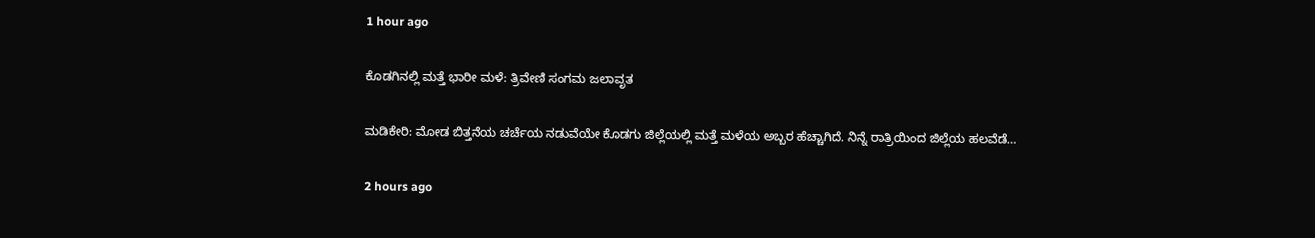1 hour ago

ಕೊಡಗಿನಲ್ಲಿ ಮತ್ತೆ ಭಾರೀ ಮಳೆ: ತ್ರಿವೇಣಿ ಸಂಗಮ ಜಲಾವೃತ

ಮಡಿಕೇರಿ: ಮೋಡ ಬಿತ್ತನೆಯ ಚರ್ಚೆಯ ನಡುವೆಯೇ ಕೊಡಗು ಜಿಲ್ಲೆಯಲ್ಲಿ ಮತ್ತೆ ಮಳೆಯ ಅಬ್ಬರ ಹೆಚ್ಚಾಗಿದೆ. ನಿನ್ನೆ ರಾತ್ರಿಯಿಂದ ಜಿಲ್ಲೆಯ ಹಲವೆಡೆ…

2 hours ago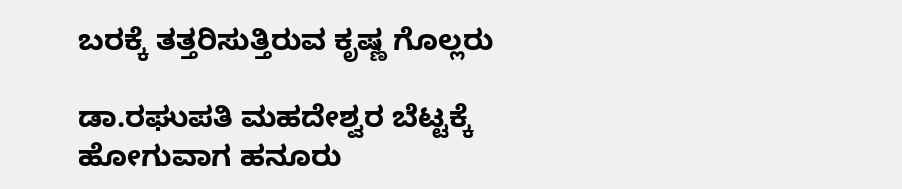ಬರಕ್ಕೆ ತತ್ತರಿಸುತ್ತಿರುವ ಕೃಷ್ಣ ಗೊಲ್ಲರು

ಡಾ.ರಘುಪತಿ ಮಹದೇಶ್ವರ ಬೆಟ್ಟಕ್ಕೆ ಹೋಗುವಾಗ ಹನೂರು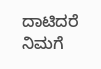ದಾಟಿದರೆ ನಿಮಗೆ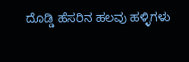ದೊಡ್ಡಿ ಹೆಸರಿನ ಹಲವು ಹಳ್ಳಿಗಳು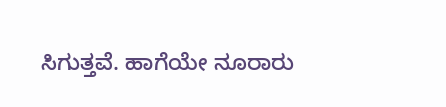ಸಿಗುತ್ತವೆ. ಹಾಗೆಯೇ ನೂರಾರು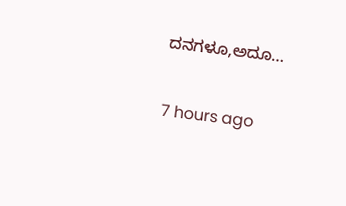ದನಗಳೂ,ಅದೂ…

7 hours ago